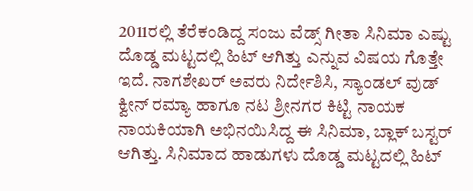2011ರಲ್ಲಿ ತೆರೆಕಂಡಿದ್ದ ಸಂಜು ವೆಡ್ಸ್ ಗೀತಾ ಸಿನಿಮಾ ಎಷ್ಟು ದೊಡ್ಡ ಮಟ್ಟದಲ್ಲಿ ಹಿಟ್ ಆಗಿತ್ತು ಎನ್ನುವ ವಿಷಯ ಗೊತ್ತೇ ಇದೆ. ನಾಗಶೇಖರ್ ಅವರು ನಿರ್ದೇಶಿಸಿ, ಸ್ಯಾಂಡಲ್ ವುಡ್ ಕ್ವೀನ್ ರಮ್ಯಾ ಹಾಗೂ ನಟ ಶ್ರೀನಗರ ಕಿಟ್ಟಿ ನಾಯಕ ನಾಯಕಿಯಾಗಿ ಅಭಿನಯಿಸಿದ್ದ ಈ ಸಿನಿಮಾ, ಬ್ಲಾಕ್ ಬಸ್ಟರ್ ಆಗಿತ್ತು. ಸಿನಿಮಾದ ಹಾಡುಗಳು ದೊಡ್ಡ ಮಟ್ಟದಲ್ಲಿ ಹಿಟ್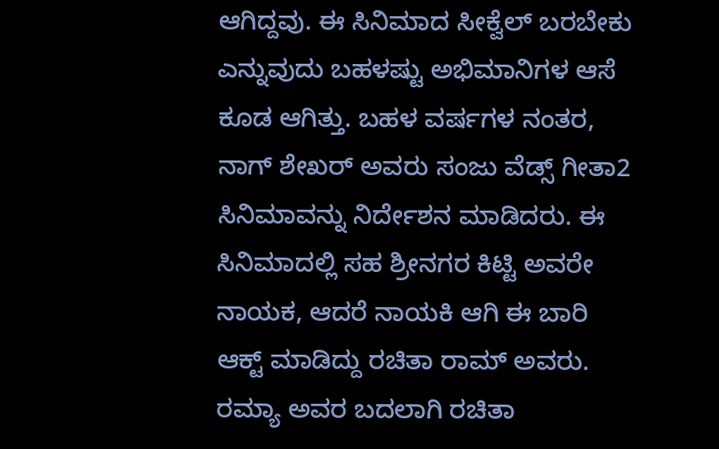ಆಗಿದ್ದವು. ಈ ಸಿನಿಮಾದ ಸೀಕ್ವೆಲ್ ಬರಬೇಕು ಎನ್ನುವುದು ಬಹಳಷ್ಟು ಅಭಿಮಾನಿಗಳ ಆಸೆ ಕೂಡ ಆಗಿತ್ತು. ಬಹಳ ವರ್ಷಗಳ ನಂತರ, ನಾಗ್ ಶೇಖರ್ ಅವರು ಸಂಜು ವೆಡ್ಸ್ ಗೀತಾ2 ಸಿನಿಮಾವನ್ನು ನಿರ್ದೇಶನ ಮಾಡಿದರು. ಈ ಸಿನಿಮಾದಲ್ಲಿ ಸಹ ಶ್ರೀನಗರ ಕಿಟ್ಟಿ ಅವರೇ ನಾಯಕ, ಆದರೆ ನಾಯಕಿ ಆಗಿ ಈ ಬಾರಿ ಆಕ್ಟ್ ಮಾಡಿದ್ದು ರಚಿತಾ ರಾಮ್ ಅವರು. ರಮ್ಯಾ ಅವರ ಬದಲಾಗಿ ರಚಿತಾ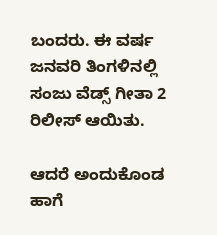ಬಂದರು. ಈ ವರ್ಷ ಜನವರಿ ತಿಂಗಳಿನಲ್ಲಿ ಸಂಜು ವೆಡ್ಸ್ ಗೀತಾ 2 ರಿಲೀಸ್ ಆಯಿತು.

ಆದರೆ ಅಂದುಕೊಂಡ ಹಾಗೆ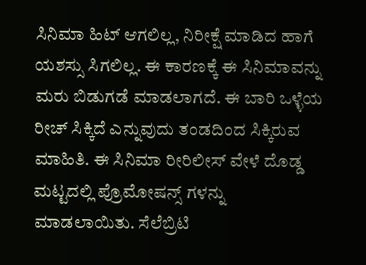ಸಿನಿಮಾ ಹಿಟ್ ಆಗಲಿಲ್ಲ, ನಿರೀಕ್ಷೆ ಮಾಡಿದ ಹಾಗೆ ಯಶಸ್ಸು ಸಿಗಲಿಲ್ಲ. ಈ ಕಾರಣಕ್ಕೆ ಈ ಸಿನಿಮಾವನ್ನು ಮರು ಬಿಡುಗಡೆ ಮಾಡಲಾಗದೆ. ಈ ಬಾರಿ ಒಳ್ಳೆಯ ರೀಚ್ ಸಿಕ್ಕಿದೆ ಎನ್ನುವುದು ತಂಡದಿಂದ ಸಿಕ್ಕಿರುವ ಮಾಹಿತಿ. ಈ ಸಿನಿಮಾ ರೀರಿಲೀಸ್ ವೇಳೆ ದೊಡ್ಡ ಮಟ್ಟದಲ್ಲಿ ಪ್ರೊಮೋಷನ್ಸ್ ಗಳನ್ನು ಮಾಡಲಾಯಿತು. ಸೆಲೆಬ್ರಿಟಿ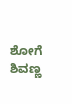ಶೋಗೆ ಶಿವಣ್ಣ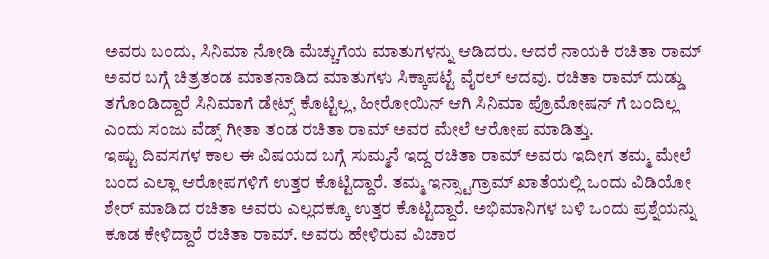ಅವರು ಬಂದು, ಸಿನಿಮಾ ನೋಡಿ ಮೆಚ್ಚುಗೆಯ ಮಾತುಗಳನ್ನು ಆಡಿದರು. ಆದರೆ ನಾಯಕಿ ರಚಿತಾ ರಾಮ್ ಅವರ ಬಗ್ಗೆ ಚಿತ್ರತಂಡ ಮಾತನಾಡಿದ ಮಾತುಗಳು ಸಿಕ್ಕಾಪಟ್ಟೆ ವೈರಲ್ ಆದವು. ರಚಿತಾ ರಾಮ್ ದುಡ್ಡು ತಗೊಂಡಿದ್ದಾರೆ ಸಿನಿಮಾಗೆ ಡೇಟ್ಸ್ ಕೊಟ್ಟಿಲ್ಲ, ಹೀರೋಯಿನ್ ಆಗಿ ಸಿನಿಮಾ ಪ್ರೊಮೋಷನ್ ಗೆ ಬಂದಿಲ್ಲ ಎಂದು ಸಂಜು ವೆಡ್ಸ್ ಗೀತಾ ತಂಡ ರಚಿತಾ ರಾಮ್ ಅವರ ಮೇಲೆ ಆರೋಪ ಮಾಡಿತ್ತು.
ಇಷ್ಟು ದಿವಸಗಳ ಕಾಲ ಈ ವಿಷಯದ ಬಗ್ಗೆ ಸುಮ್ಮನೆ ಇದ್ದ ರಚಿತಾ ರಾಮ್ ಅವರು ಇದೀಗ ತಮ್ಮ ಮೇಲೆ ಬಂದ ಎಲ್ಲಾ ಆರೋಪಗಳಿಗೆ ಉತ್ತರ ಕೊಟ್ಟಿದ್ದಾರೆ. ತಮ್ಮ ಇನ್ಸ್ಟಾಗ್ರಾಮ್ ಖಾತೆಯಲ್ಲಿ ಒಂದು ವಿಡಿಯೋ ಶೇರ್ ಮಾಡಿದ ರಚಿತಾ ಅವರು ಎಲ್ಲದಕ್ಕೂ ಉತ್ತರ ಕೊಟ್ಟಿದ್ದಾರೆ. ಅಭಿಮಾನಿಗಳ ಬಳಿ ಒಂದು ಪ್ರಶ್ನೆಯನ್ನು ಕೂಡ ಕೇಳಿದ್ದಾರೆ ರಚಿತಾ ರಾಮ್. ಅವರು ಹೇಳಿರುವ ವಿಚಾರ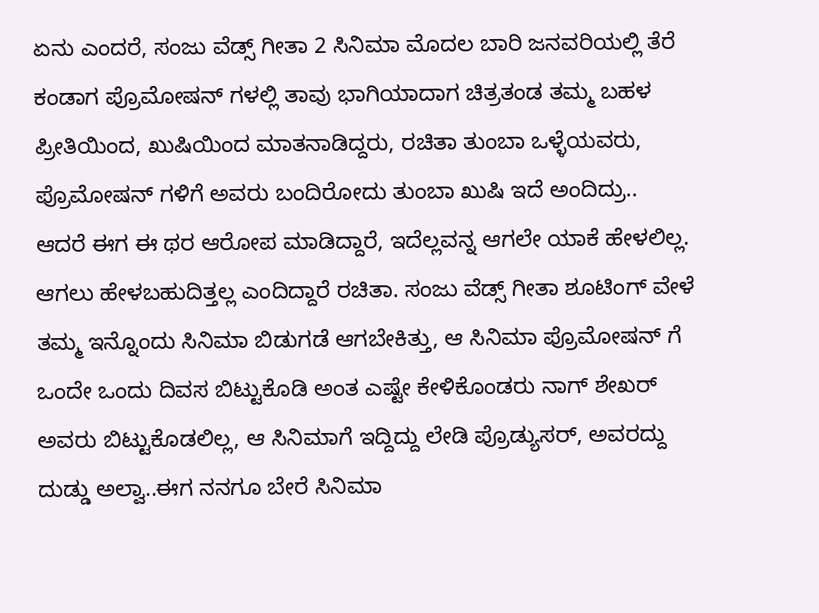ಏನು ಎಂದರೆ, ಸಂಜು ವೆಡ್ಸ್ ಗೀತಾ 2 ಸಿನಿಮಾ ಮೊದಲ ಬಾರಿ ಜನವರಿಯಲ್ಲಿ ತೆರೆ ಕಂಡಾಗ ಪ್ರೊಮೋಷನ್ ಗಳಲ್ಲಿ ತಾವು ಭಾಗಿಯಾದಾಗ ಚಿತ್ರತಂಡ ತಮ್ಮ ಬಹಳ ಪ್ರೀತಿಯಿಂದ, ಖುಷಿಯಿಂದ ಮಾತನಾಡಿದ್ದರು, ರಚಿತಾ ತುಂಬಾ ಒಳ್ಳೆಯವರು, ಪ್ರೊಮೋಷನ್ ಗಳಿಗೆ ಅವರು ಬಂದಿರೋದು ತುಂಬಾ ಖುಷಿ ಇದೆ ಅಂದಿದ್ರು..
ಆದರೆ ಈಗ ಈ ಥರ ಆರೋಪ ಮಾಡಿದ್ದಾರೆ, ಇದೆಲ್ಲವನ್ನ ಆಗಲೇ ಯಾಕೆ ಹೇಳಲಿಲ್ಲ. ಆಗಲು ಹೇಳಬಹುದಿತ್ತಲ್ಲ ಎಂದಿದ್ದಾರೆ ರಚಿತಾ. ಸಂಜು ವೆಡ್ಸ್ ಗೀತಾ ಶೂಟಿಂಗ್ ವೇಳೆ ತಮ್ಮ ಇನ್ನೊಂದು ಸಿನಿಮಾ ಬಿಡುಗಡೆ ಆಗಬೇಕಿತ್ತು, ಆ ಸಿನಿಮಾ ಪ್ರೊಮೋಷನ್ ಗೆ ಒಂದೇ ಒಂದು ದಿವಸ ಬಿಟ್ಟುಕೊಡಿ ಅಂತ ಎಷ್ಟೇ ಕೇಳಿಕೊಂಡರು ನಾಗ್ ಶೇಖರ್ ಅವರು ಬಿಟ್ಟುಕೊಡಲಿಲ್ಲ, ಆ ಸಿನಿಮಾಗೆ ಇದ್ದಿದ್ದು ಲೇಡಿ ಪ್ರೊಡ್ಯುಸರ್, ಅವರದ್ದು ದುಡ್ಡು ಅಲ್ವಾ..ಈಗ ನನಗೂ ಬೇರೆ ಸಿನಿಮಾ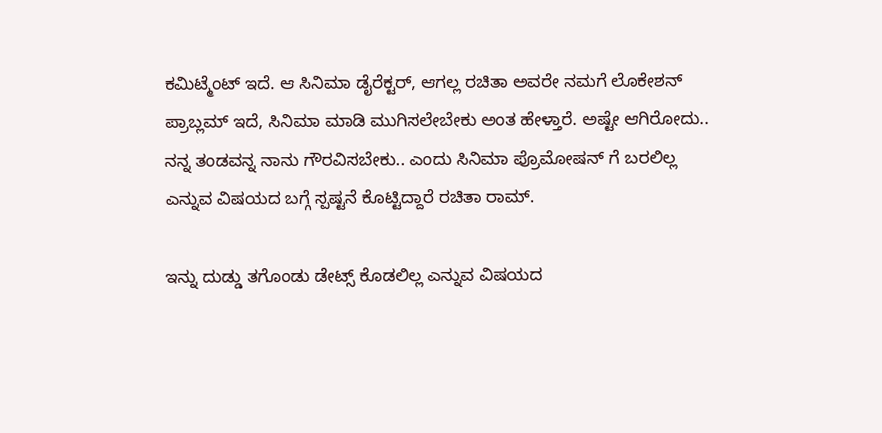ಕಮಿಟ್ಮೆಂಟ್ ಇದೆ. ಆ ಸಿನಿಮಾ ಡೈರೆಕ್ಟರ್, ಆಗಲ್ಲ ರಚಿತಾ ಅವರೇ ನಮಗೆ ಲೊಕೇಶನ್ ಪ್ರಾಬ್ಲಮ್ ಇದೆ, ಸಿನಿಮಾ ಮಾಡಿ ಮುಗಿಸಲೇಬೇಕು ಅಂತ ಹೇಳ್ತಾರೆ. ಅಷ್ಟೇ ಆಗಿರೋದು.. ನನ್ನ ತಂಡವನ್ನ ನಾನು ಗೌರವಿಸಬೇಕು.. ಎಂದು ಸಿನಿಮಾ ಪ್ರೊಮೋಷನ್ ಗೆ ಬರಲಿಲ್ಲ ಎನ್ನುವ ವಿಷಯದ ಬಗ್ಗೆ ಸ್ಪಷ್ಟನೆ ಕೊಟ್ಟಿದ್ದಾರೆ ರಚಿತಾ ರಾಮ್.

ಇನ್ನು ದುಡ್ಡು ತಗೊಂಡು ಡೇಟ್ಸ್ ಕೊಡಲಿಲ್ಲ ಎನ್ನುವ ವಿಷಯದ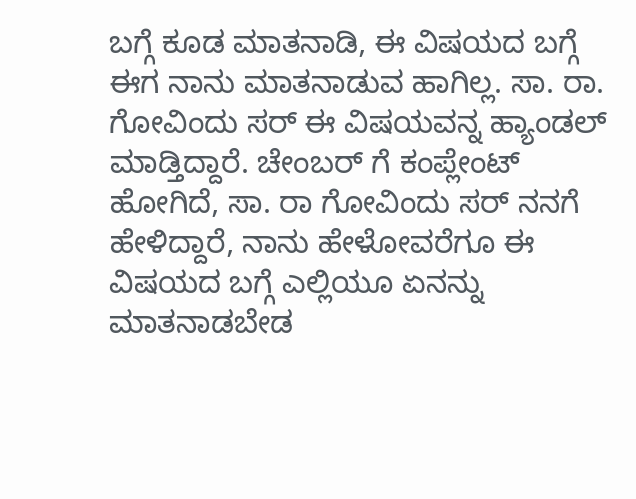ಬಗ್ಗೆ ಕೂಡ ಮಾತನಾಡಿ, ಈ ವಿಷಯದ ಬಗ್ಗೆ ಈಗ ನಾನು ಮಾತನಾಡುವ ಹಾಗಿಲ್ಲ. ಸಾ. ರಾ. ಗೋವಿಂದು ಸರ್ ಈ ವಿಷಯವನ್ನ ಹ್ಯಾಂಡಲ್ ಮಾಡ್ತಿದ್ದಾರೆ. ಚೇಂಬರ್ ಗೆ ಕಂಪ್ಲೇಂಟ್ ಹೋಗಿದೆ, ಸಾ. ರಾ ಗೋವಿಂದು ಸರ್ ನನಗೆ ಹೇಳಿದ್ದಾರೆ, ನಾನು ಹೇಳೋವರೆಗೂ ಈ ವಿಷಯದ ಬಗ್ಗೆ ಎಲ್ಲಿಯೂ ಏನನ್ನು ಮಾತನಾಡಬೇಡ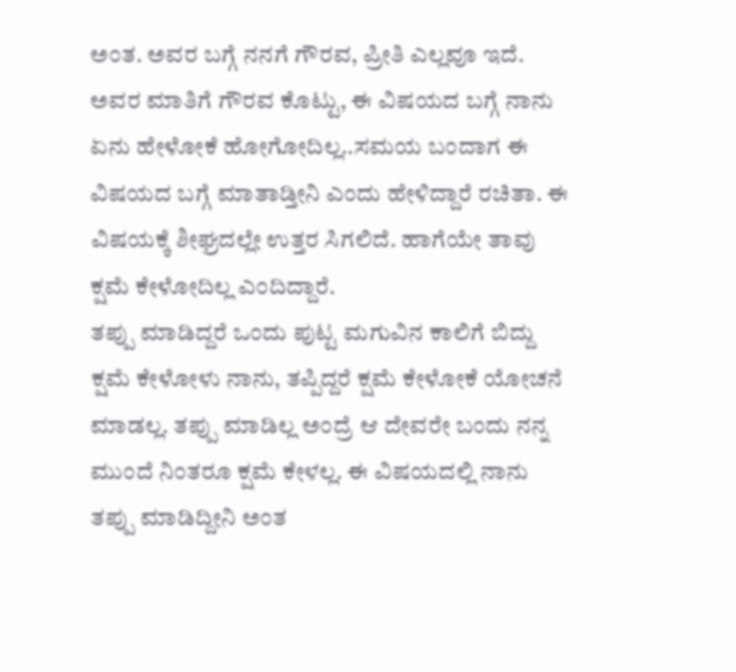ಅಂತ. ಅವರ ಬಗ್ಗೆ ನನಗೆ ಗೌರವ, ಪ್ರೀತಿ ಎಲ್ಲವೂ ಇದೆ. ಅವರ ಮಾತಿಗೆ ಗೌರವ ಕೊಟ್ಟು, ಈ ವಿಷಯದ ಬಗ್ಗೆ ನಾನು ಏನು ಹೇಳೋಕೆ ಹೋಗೋದಿಲ್ಲ..ಸಮಯ ಬಂದಾಗ ಈ ವಿಷಯದ ಬಗ್ಗೆ ಮಾತಾಡ್ತೀನಿ ಎಂದು ಹೇಳಿದ್ದಾರೆ ರಚಿತಾ. ಈ ವಿಷಯಕ್ಕೆ ಶೀಘ್ರದಲ್ಲೇ ಉತ್ತರ ಸಿಗಲಿದೆ. ಹಾಗೆಯೇ ತಾವು ಕ್ಷಮೆ ಕೇಳೋದಿಲ್ಲ ಎಂದಿದ್ದಾರೆ.
ತಪ್ಪು ಮಾಡಿದ್ದರೆ ಒಂದು ಪುಟ್ಟ ಮಗುವಿನ ಕಾಲಿಗೆ ಬಿದ್ದು ಕ್ಷಮೆ ಕೇಳೋಳು ನಾನು, ತಪ್ಪಿದ್ದರೆ ಕ್ಷಮೆ ಕೇಳೋಕೆ ಯೋಚನೆ ಮಾಡಲ್ಲ. ತಪ್ಪು ಮಾಡಿಲ್ಲ ಅಂದ್ರೆ ಆ ದೇವರೇ ಬಂದು ನನ್ನ ಮುಂದೆ ನಿಂತರೂ ಕ್ಷಮೆ ಕೇಳಲ್ಲ. ಈ ವಿಷಯದಲ್ಲಿ ನಾನು ತಪ್ಪು ಮಾಡಿದ್ದೀನಿ ಅಂತ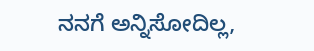ನನಗೆ ಅನ್ನಿಸೋದಿಲ್ಲ,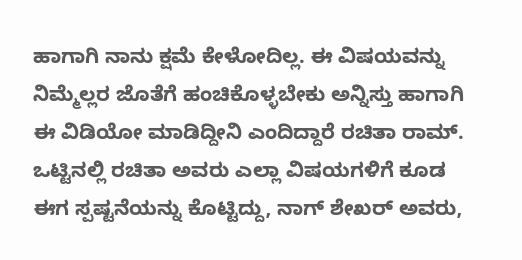ಹಾಗಾಗಿ ನಾನು ಕ್ಷಮೆ ಕೇಳೋದಿಲ್ಲ. ಈ ವಿಷಯವನ್ನು ನಿಮ್ಮೆಲ್ಲರ ಜೊತೆಗೆ ಹಂಚಿಕೊಳ್ಳಬೇಕು ಅನ್ನಿಸ್ತು ಹಾಗಾಗಿ ಈ ವಿಡಿಯೋ ಮಾಡಿದ್ದೀನಿ ಎಂದಿದ್ದಾರೆ ರಚಿತಾ ರಾಮ್. ಒಟ್ಟಿನಲ್ಲಿ ರಚಿತಾ ಅವರು ಎಲ್ಲಾ ವಿಷಯಗಳಿಗೆ ಕೂಡ ಈಗ ಸ್ಪಷ್ಟನೆಯನ್ನು ಕೊಟ್ಟಿದ್ದು, ನಾಗ್ ಶೇಖರ್ ಅವರು,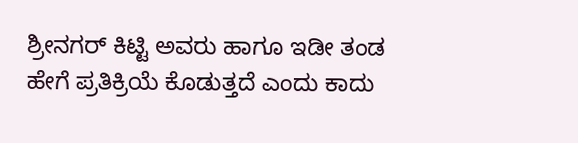ಶ್ರೀನಗರ್ ಕಿಟ್ಟಿ ಅವರು ಹಾಗೂ ಇಡೀ ತಂಡ ಹೇಗೆ ಪ್ರತಿಕ್ರಿಯೆ ಕೊಡುತ್ತದೆ ಎಂದು ಕಾದು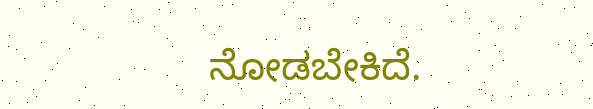ನೋಡಬೇಕಿದೆ.